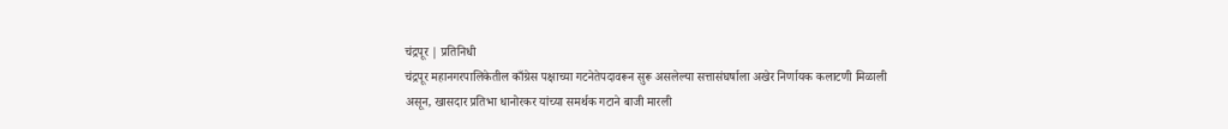चंद्रपूर | प्रतिनिधी
चंद्रपूर महानगरपालिकेतील काँग्रेस पक्षाच्या गटनेतेपदावरून सुरू असलेल्या सत्तासंघर्षाला अखेर निर्णायक कलाटणी मिळाली असून, खासदार प्रतिभा धानोरकर यांच्या समर्थक गटाने बाजी मारली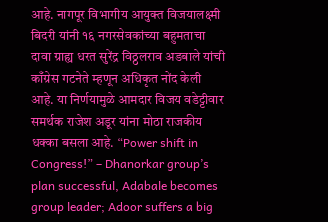आहे. नागपूर विभागीय आयुक्त विजयालक्ष्मी बिदरी यांनी १६ नगरसेवकांच्या बहुमताचा दावा ग्राह्य धरत सुरेंद्र विठ्ठलराव अडबाले यांची काँग्रेस गटनेते म्हणून अधिकृत नोंद केली आहे. या निर्णयामुळे आमदार विजय वडेट्टीवार समर्थक राजेश अडूर यांना मोठा राजकीय धक्का बसला आहे. “Power shift in Congress!” – Dhanorkar group’s plan successful, Adabale becomes group leader; Adoor suffers a big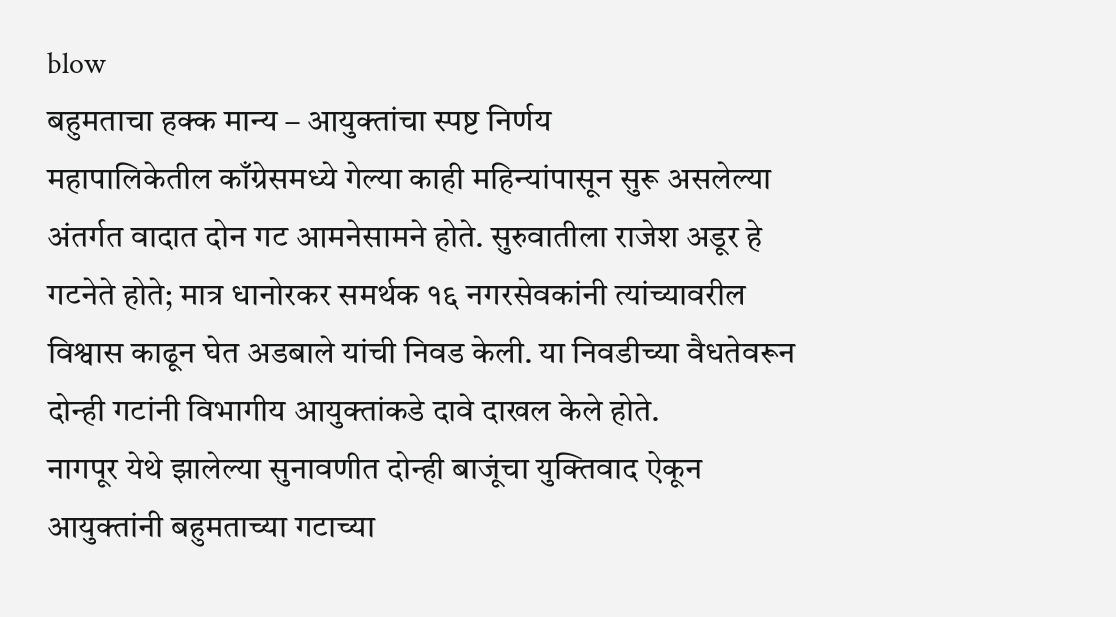blow
बहुमताचा हक्क मान्य – आयुक्तांचा स्पष्ट निर्णय
महापालिकेतील काँग्रेसमध्ये गेल्या काही महिन्यांपासून सुरू असलेल्या अंतर्गत वादात दोन गट आमनेसामने होते. सुरुवातीला राजेश अडूर हे गटनेते होते; मात्र धानोरकर समर्थक १६ नगरसेवकांनी त्यांच्यावरील विश्वास काढून घेत अडबाले यांची निवड केली. या निवडीच्या वैधतेवरून दोन्ही गटांनी विभागीय आयुक्तांकडे दावे दाखल केले होते.
नागपूर येथे झालेल्या सुनावणीत दोन्ही बाजूंचा युक्तिवाद ऐकून आयुक्तांनी बहुमताच्या गटाच्या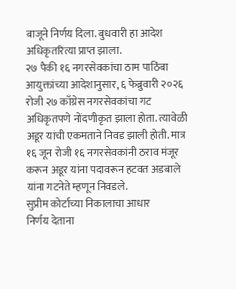बाजूने निर्णय दिला. बुधवारी हा आदेश अधिकृतरित्या प्राप्त झाला.
२७ पैकी १६ नगरसेवकांचा ठाम पाठिंबा
आयुक्तांच्या आदेशानुसार, ६ फेब्रुवारी २०२६ रोजी २७ काँग्रेस नगरसेवकांचा गट अधिकृतपणे नोंदणीकृत झाला होता. त्यावेळी अडूर यांची एकमताने निवड झाली होती. मात्र १६ जून रोजी १६ नगरसेवकांनी ठराव मंजूर करून अडूर यांना पदावरून हटवत अडबाले यांना गटनेते म्हणून निवडले.
सुप्रीम कोर्टाच्या निकालाचा आधार
निर्णय देताना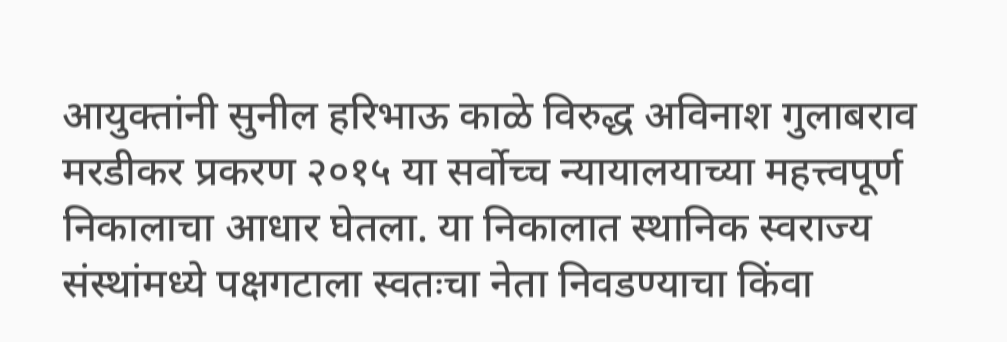आयुक्तांनी सुनील हरिभाऊ काळे विरुद्ध अविनाश गुलाबराव मरडीकर प्रकरण २०१५ या सर्वोच्च न्यायालयाच्या महत्त्वपूर्ण निकालाचा आधार घेतला. या निकालात स्थानिक स्वराज्य संस्थांमध्ये पक्षगटाला स्वतःचा नेता निवडण्याचा किंवा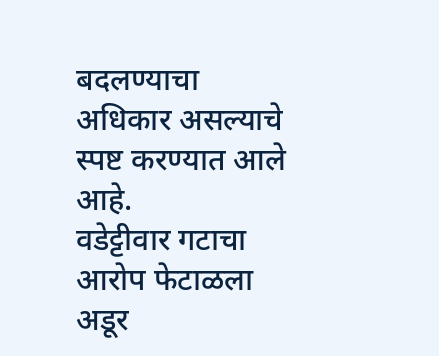बदलण्याचा अधिकार असल्याचे स्पष्ट करण्यात आले आहे.
वडेट्टीवार गटाचा आरोप फेटाळला
अडूर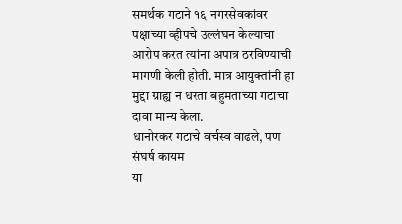समर्थक गटाने १६ नगरसेवकांवर पक्षाच्या व्हीपचे उल्लंघन केल्याचा आरोप करत त्यांना अपात्र ठरविण्याची मागणी केली होती. मात्र आयुक्तांनी हा मुद्दा ग्राह्य न धरता बहुमताच्या गटाचा दावा मान्य केला.
धानोरकर गटाचे वर्चस्व वाढले, पण संघर्ष कायम
या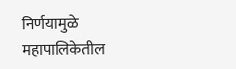निर्णयामुळे महापालिकेतील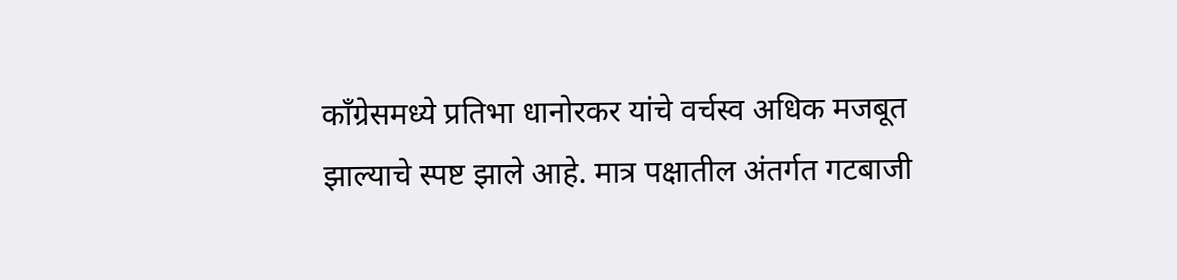काँग्रेसमध्ये प्रतिभा धानोरकर यांचे वर्चस्व अधिक मजबूत झाल्याचे स्पष्ट झाले आहे. मात्र पक्षातील अंतर्गत गटबाजी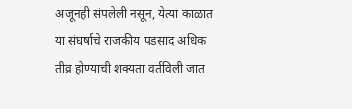अजूनही संपलेली नसून, येत्या काळात या संघर्षाचे राजकीय पडसाद अधिक तीव्र होण्याची शक्यता वर्तविली जात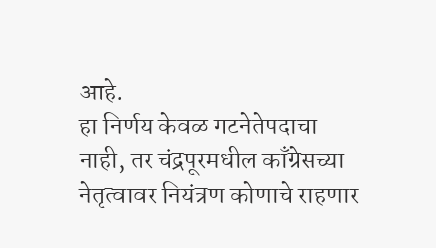आहे.
हा निर्णय केवळ गटनेतेपदाचा नाही, तर चंद्रपूरमधील काँग्रेसच्या नेतृत्वावर नियंत्रण कोणाचे राहणार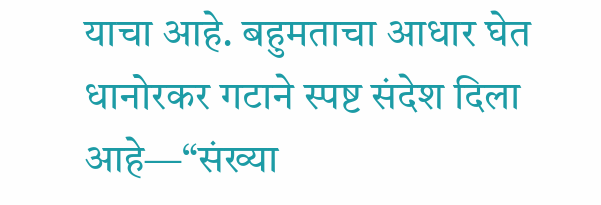याचा आहे. बहुमताचा आधार घेत धानोरकर गटाने स्पष्ट संदेश दिला आहे—“संख्या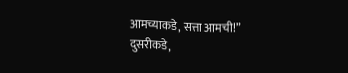आमच्याकडे, सत्ता आमची!”
दुसरीकडे,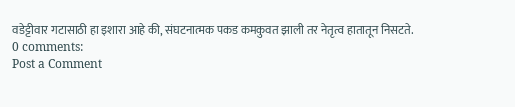वडेट्टीवार गटासाठी हा इशारा आहे की, संघटनात्मक पकड कमकुवत झाली तर नेतृत्व हातातून निसटते.
0 comments:
Post a Comment